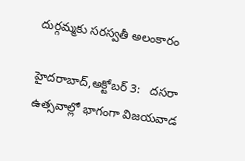దుర్గమ్మకు సరస్వతీ అలంకారం

హైదరాబాద్,అక్టోబర్ 3:   దసరా ఉత్సవాల్లో భాగంగా విజయవాడ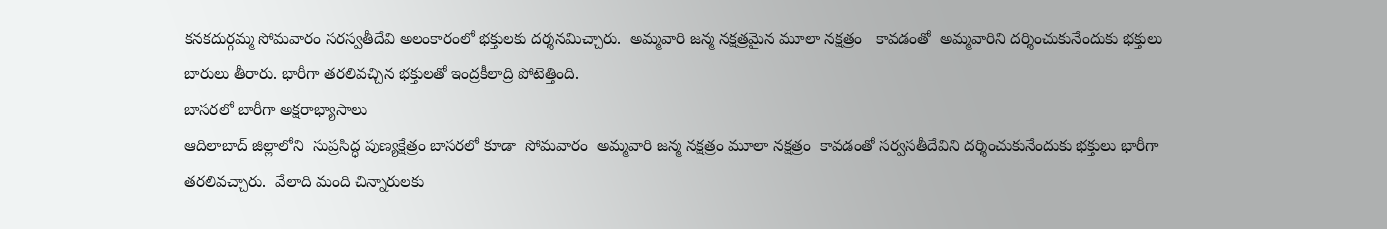కనకదుర్గమ్మ సోమవారం సరస్వతీదేవి అలంకారంలో భక్తులకు దర్శనమిచ్చారు.  అమ్మవారి జన్మ నక్షత్రమైన మూలా నక్షత్రం   కావడంతో  అమ్మవారిని దర్శించుకునేందుకు భక్తులు బారులు తీరారు. భారీగా తరలివచ్చిన భక్తులతో ఇంద్రకీలాద్రి పోటెత్తింది.
బాసరలో బారీగా అక్షరాభ్యాసాలు
ఆదిలాబాద్ జిల్లాలోని  సుప్రసిద్ధ పుణ్యక్షేత్రం బాసరలో కూడా  సోమవారం  అమ్మవారి జన్మ నక్షత్రం మూలా నక్షత్రం  కావడంతో సర్వసతీదేవిని దర్శించుకునేందుకు భక్తులు భారీగా తరలివచ్చారు.  వేలాది మంది చిన్నారులకు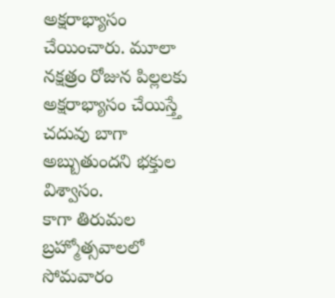అక్షరాభ్యాసం చేయించారు. మూలా నక్షత్రం రోజున పిల్లలకు అక్షరాభ్యాసం చేయిస్త్తే చదువు బాగా అబ్బుతుందని భక్తుల విశ్వాసం.
కాగా తిరుమల బ్రహ్మోత్సవాలలో సోమవారం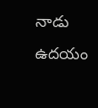నాడు ఉదయం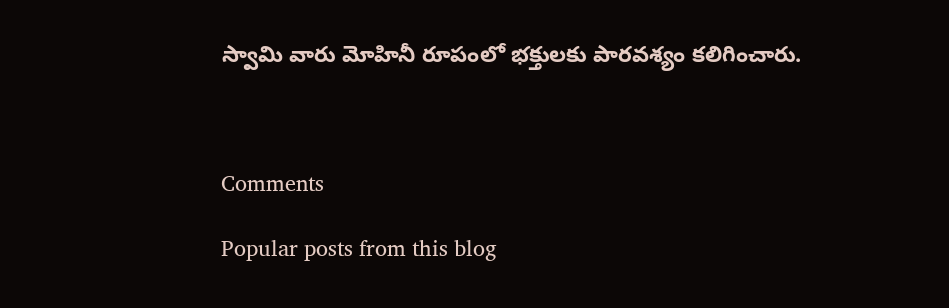స్వామి వారు మోహినీ రూపంలో భక్తులకు పారవశ్యం కలిగించారు.



Comments

Popular posts from this blog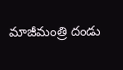మాజీమంత్రి దండు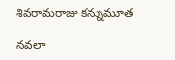శివరామరాజు కన్నుమూత

నవలా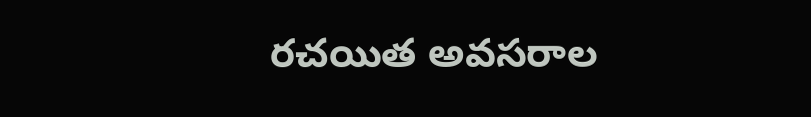రచయిత అవసరాల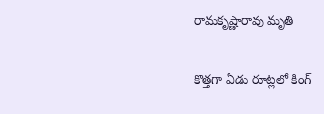రామకృష్ణారావు మృతి

కొత్తగా ఏడు రూట్లలో కింగ్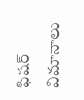ఫిషర్ విమానాలు